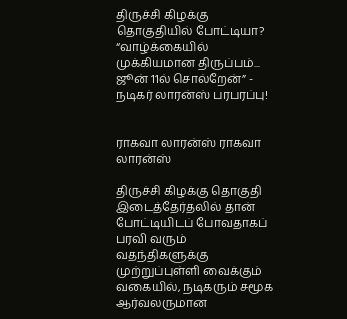திருச்சி கிழக்கு தொகுதியில் போட்டியா? “வாழ்க்கையில் முக்கியமான திருப்பம்... ஜூன் 11ல் சொல்றேன்” - நடிகர் லாரன்ஸ் பரபரப்பு!


ராகவா லாரன்ஸ் ராகவா லாரன்ஸ்

திருச்சி கிழக்கு தொகுதி இடைத்தேர்தலில் தான் போட்டியிடப் போவதாகப் பரவி வரும் வதந்திகளுக்கு முற்றுப்புள்ளி வைக்கும் வகையில், நடிகரும் சமூக ஆர்வலருமான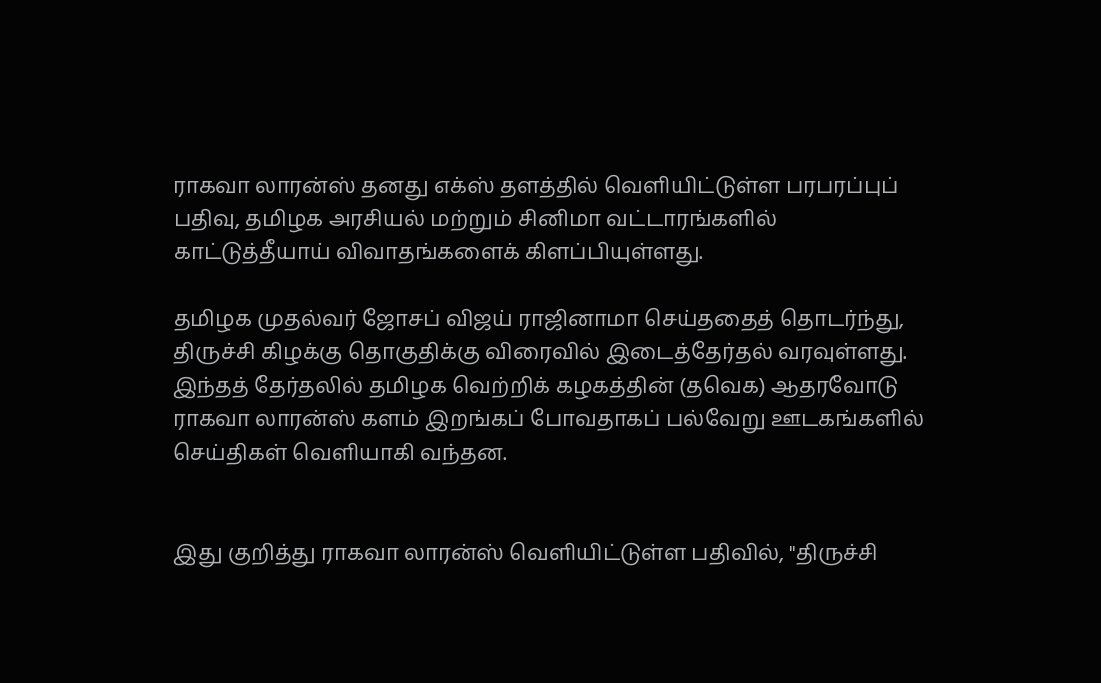ராகவா லாரன்ஸ் தனது எக்ஸ் தளத்தில் வெளியிட்டுள்ள பரபரப்புப் பதிவு, தமிழக அரசியல் மற்றும் சினிமா வட்டாரங்களில் காட்டுத்தீயாய் விவாதங்களைக் கிளப்பியுள்ளது.

தமிழக முதல்வர் ஜோசப் விஜய் ராஜினாமா செய்ததைத் தொடர்ந்து, திருச்சி கிழக்கு தொகுதிக்கு விரைவில் இடைத்தேர்தல் வரவுள்ளது. இந்தத் தேர்தலில் தமிழக வெற்றிக் கழகத்தின் (தவெக) ஆதரவோடு ராகவா லாரன்ஸ் களம் இறங்கப் போவதாகப் பல்வேறு ஊடகங்களில் செய்திகள் வெளியாகி வந்தன.


இது குறித்து ராகவா லாரன்ஸ் வெளியிட்டுள்ள பதிவில், "திருச்சி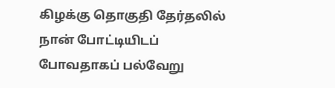கிழக்கு தொகுதி தேர்தலில் நான் போட்டியிடப் போவதாகப் பல்வேறு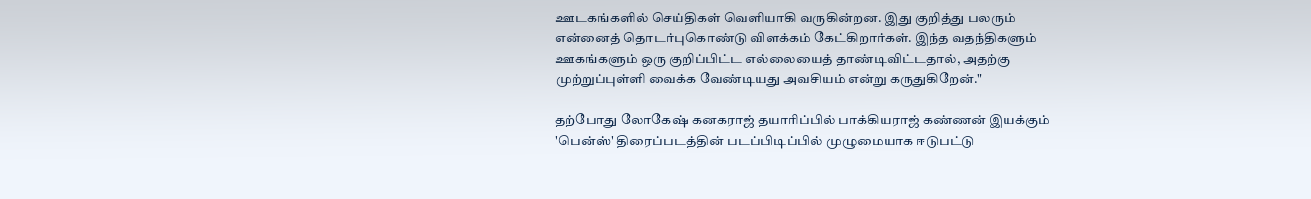ஊடகங்களில் செய்திகள் வெளியாகி வருகின்றன. இது குறித்து பலரும் என்னைத் தொடர்புகொண்டு விளக்கம் கேட்கிறார்கள். இந்த வதந்திகளும் ஊகங்களும் ஒரு குறிப்பிட்ட எல்லையைத் தாண்டிவிட்டதால், அதற்கு முற்றுப்புள்ளி வைக்க வேண்டியது அவசியம் என்று கருதுகிறேன்."

தற்போது லோகேஷ் கனகராஜ் தயாரிப்பில் பாக்கியராஜ் கண்ணன் இயக்கும் 'பென்ஸ்' திரைப்படத்தின் படப்பிடிப்பில் முழுமையாக ஈடுபட்டு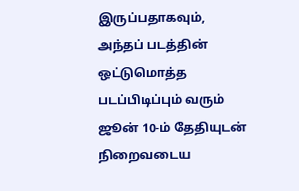இருப்பதாகவும், அந்தப் படத்தின் ஒட்டுமொத்த படப்பிடிப்பும் வரும் ஜூன் 10-ம் தேதியுடன் நிறைவடைய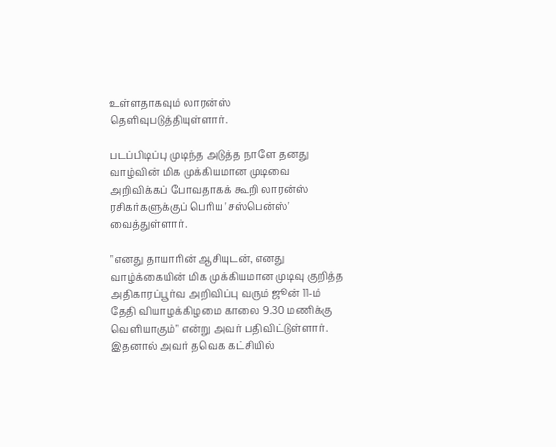உள்ளதாகவும் லாரன்ஸ் தெளிவுபடுத்தியுள்ளார்.

படப்பிடிப்பு முடிந்த அடுத்த நாளே தனது வாழ்வின் மிக முக்கியமான முடிவை அறிவிக்கப் போவதாகக் கூறி லாரன்ஸ் ரசிகர்களுக்குப் பெரிய 'சஸ்பென்ஸ்' வைத்துள்ளார்.

"எனது தாயாரின் ஆசியுடன், எனது வாழ்க்கையின் மிக முக்கியமான முடிவு குறித்த அதிகாரப்பூர்வ அறிவிப்பு வரும் ஜூன் 11-ம் தேதி வியாழக்கிழமை காலை 9.30 மணிக்கு வெளியாகும்" என்று அவர் பதிவிட்டுள்ளார். இதனால் அவர் தவெக கட்சியில்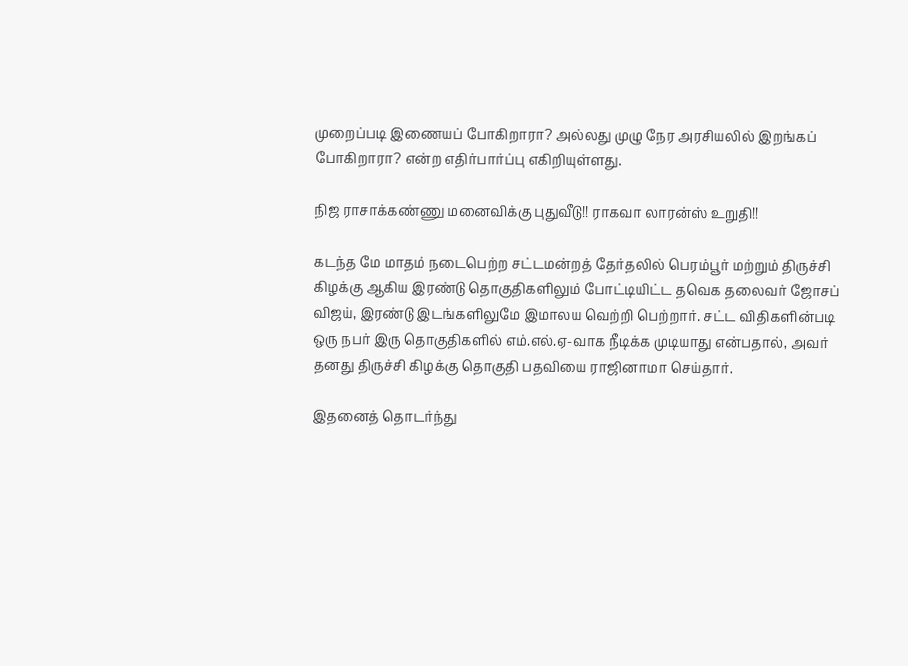முறைப்படி இணையப் போகிறாரா? அல்லது முழு நேர அரசியலில் இறங்கப் போகிறாரா? என்ற எதிர்பார்ப்பு எகிறியுள்ளது.

நிஜ ராசாக்கண்ணு மனைவிக்கு புதுவீடு!! ராகவா லாரன்ஸ் உறுதி!!

கடந்த மே மாதம் நடைபெற்ற சட்டமன்றத் தேர்தலில் பெரம்பூர் மற்றும் திருச்சி கிழக்கு ஆகிய இரண்டு தொகுதிகளிலும் போட்டியிட்ட தவெக தலைவர் ஜோசப் விஜய், இரண்டு இடங்களிலுமே இமாலய வெற்றி பெற்றார். சட்ட விதிகளின்படி ஒரு நபர் இரு தொகுதிகளில் எம்.எல்.ஏ-வாக நீடிக்க முடியாது என்பதால், அவர் தனது திருச்சி கிழக்கு தொகுதி பதவியை ராஜினாமா செய்தார்.

இதனைத் தொடர்ந்து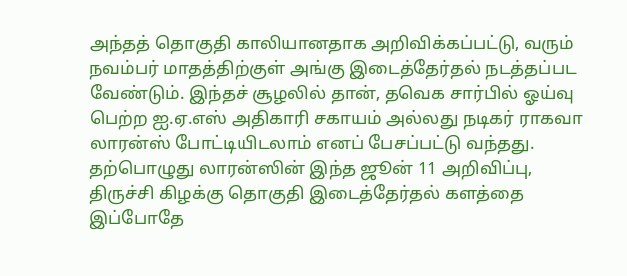அந்தத் தொகுதி காலியானதாக அறிவிக்கப்பட்டு, வரும் நவம்பர் மாதத்திற்குள் அங்கு இடைத்தேர்தல் நடத்தப்பட வேண்டும். இந்தச் சூழலில் தான், தவெக சார்பில் ஓய்வு பெற்ற ஐ.ஏ.எஸ் அதிகாரி சகாயம் அல்லது நடிகர் ராகவா லாரன்ஸ் போட்டியிடலாம் எனப் பேசப்பட்டு வந்தது. தற்பொழுது லாரன்ஸின் இந்த ஜூன் 11 அறிவிப்பு, திருச்சி கிழக்கு தொகுதி இடைத்தேர்தல் களத்தை இப்போதே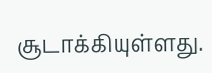சூடாக்கியுள்ளது.